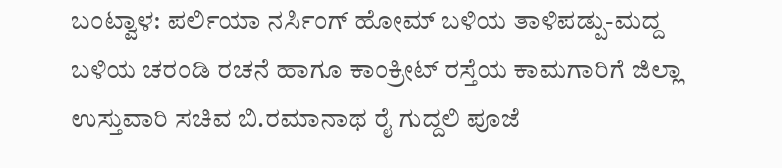ಬಂಟ್ವಾಳ: ಪರ್ಲಿಯಾ ನರ್ಸಿಂಗ್ ಹೋಮ್ ಬಳಿಯ ತಾಳಿಪಡ್ಪು-ಮದ್ದ ಬಳಿಯ ಚರಂಡಿ ರಚನೆ ಹಾಗೂ ಕಾಂಕ್ರೀಟ್ ರಸ್ತೆಯ ಕಾಮಗಾರಿಗೆ ಜಿಲ್ಲಾ ಉಸ್ತುವಾರಿ ಸಚಿವ ಬಿ.ರಮಾನಾಥ ರೈ ಗುದ್ದಲಿ ಪೂಜೆ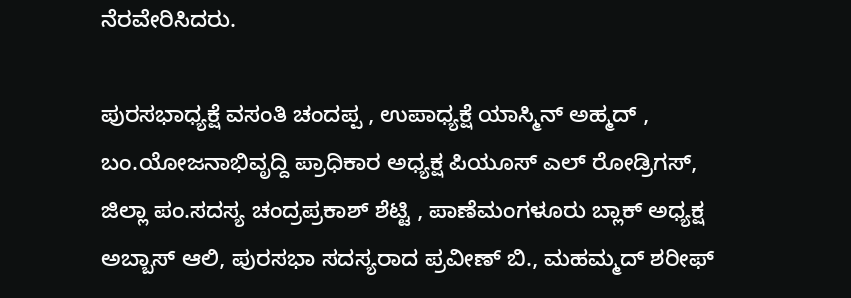ನೆರವೇರಿಸಿದರು.

ಪುರಸಭಾಧ್ಯಕ್ಷೆ ವಸಂತಿ ಚಂದಪ್ಪ , ಉಪಾಧ್ಯಕ್ಷೆ ಯಾಸ್ಮಿನ್ ಅಹ್ಮದ್ , ಬಂ.ಯೋಜನಾಭಿವೃದ್ದಿ ಪ್ರಾಧಿಕಾರ ಅಧ್ಯಕ್ಷ ಪಿಯೂಸ್ ಎಲ್ ರೋಡ್ರಿಗಸ್, ಜಿಲ್ಲಾ ಪಂ.ಸದಸ್ಯ ಚಂದ್ರಪ್ರಕಾಶ್ ಶೆಟ್ಟಿ , ಪಾಣೆಮಂಗಳೂರು ಬ್ಲಾಕ್ ಅಧ್ಯಕ್ಷ ಅಬ್ಬಾಸ್ ಆಲಿ, ಪುರಸಭಾ ಸದಸ್ಯರಾದ ಪ್ರವೀಣ್ ಬಿ., ಮಹಮ್ಮದ್ ಶರೀಫ್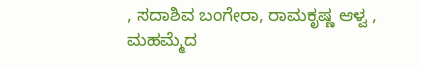, ಸದಾಶಿವ ಬಂಗೇರಾ, ರಾಮಕೃಷ್ಣ ಆಳ್ವ , ಮಹಮ್ಮೆದ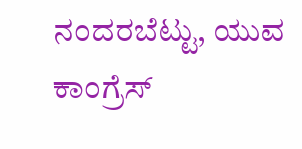ನಂದರಬೆಟ್ಟು, ಯುವ ಕಾಂಗ್ರೆಸ್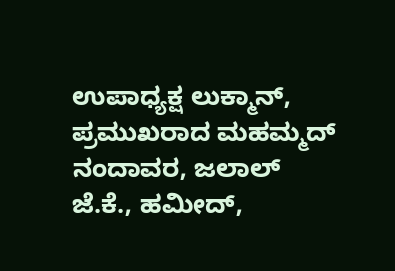ಉಪಾಧ್ಯಕ್ಷ ಲುಕ್ಮಾನ್, ಪ್ರಮುಖರಾದ ಮಹಮ್ಮದ್ ನಂದಾವರ, ಜಲಾಲ್ ಜೆ.ಕೆ., ಹಮೀದ್,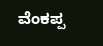ವೆಂಕಪ್ಪ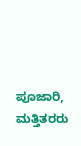ಪೂಜಾರಿ, ಮತ್ತಿತರರು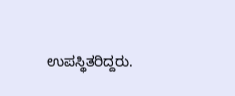ಉಪಸ್ಥಿತರಿದ್ದರು.